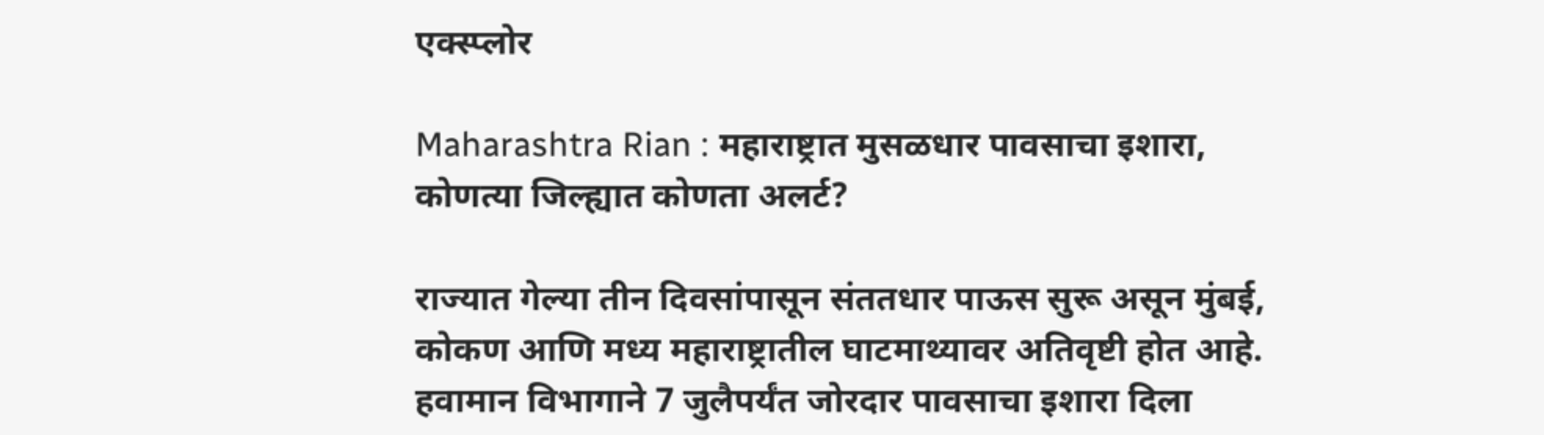एक्स्प्लोर

Maharashtra Rian : महाराष्ट्रात मुसळधार पावसाचा इशारा, कोणत्या जिल्ह्यात कोणता अलर्ट?

राज्यात गेल्या तीन दिवसांपासून संततधार पाऊस सुरू असून मुंबई, कोकण आणि मध्य महाराष्ट्रातील घाटमाथ्यावर अतिवृष्टी होत आहे. हवामान विभागाने 7 जुलैपर्यंत जोरदार पावसाचा इशारा दिला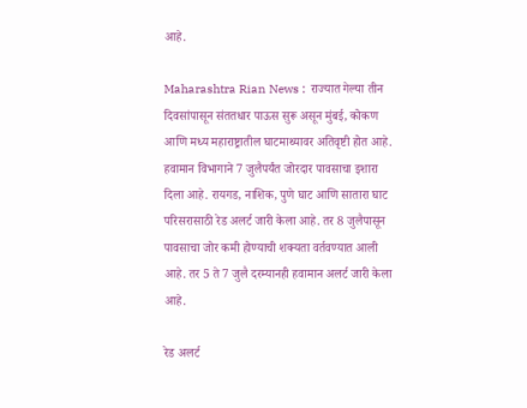आहे.

Maharashtra Rian News :  राज्यात गेल्या तीन दिवसांपासून संततधार पाऊस सुरू असून मुंबई, कोकण आणि मध्य महाराष्ट्रातील घाटमाथ्यावर अतिवृष्टी होत आहे. हवामान विभागाने 7 जुलैपर्यंत जोरदार पावसाचा इशारा दिला आहे. रायगड, नाशिक, पुणे घाट आणि सातारा घाट परिसरासाठी रेड अलर्ट जारी केला आहे. तर 8 जुलैपासून पावसाचा जोर कमी होण्याची शक्यता वर्तवण्यात आली आहे. तर 5 ते 7 जुलै दरम्यानही हवामान अलर्ट जारी केला आहे.

रेड अलर्ट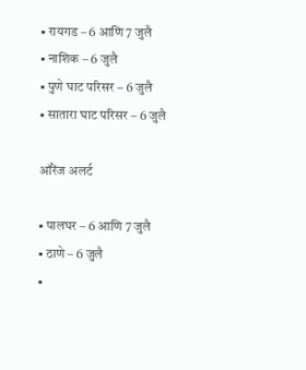▪ रायगड – 6 आणि 7 जुलै
▪ नाशिक – 6 जुलै
▪ पुणे घाट परिसर – 6 जुलै
▪ सातारा घाट परिसर – 6 जुलै

ऑरेंज अलर्ट

▪ पालघर – 6 आणि 7 जुलै
▪ ठाणे – 6 जुलै
▪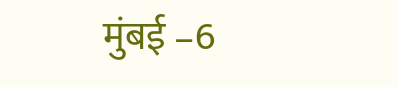मुंबई –6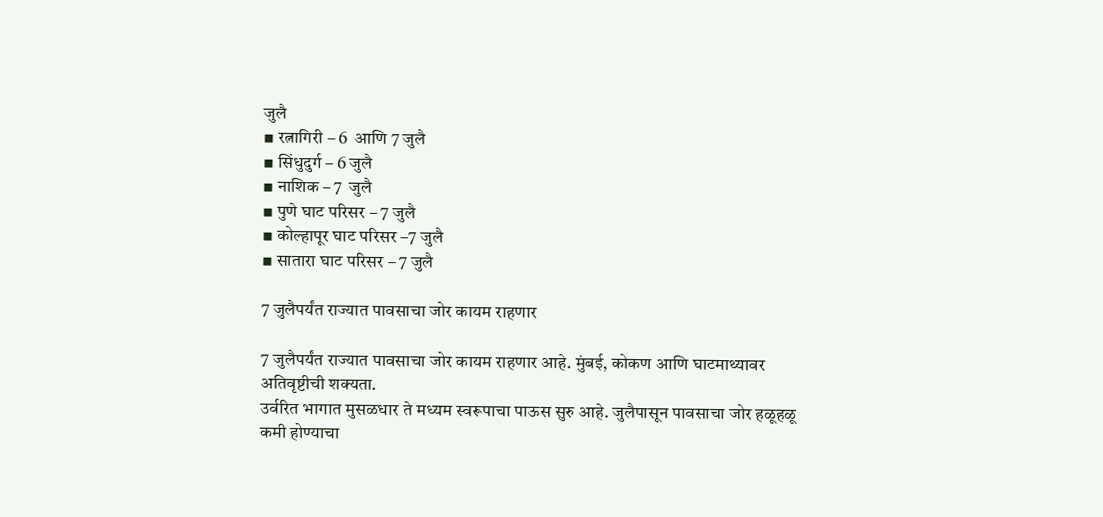जुलै
▪ रत्नागिरी – 6  आणि 7 जुलै
▪ सिंधुदुर्ग – 6 जुलै
▪ नाशिक – 7  जुलै
▪ पुणे घाट परिसर – 7 जुलै
▪ कोल्हापूर घाट परिसर –7 जुलै
▪ सातारा घाट परिसर – 7 जुलै

7 जुलैपर्यंत राज्यात पावसाचा जोर कायम राहणार

7 जुलैपर्यंत राज्यात पावसाचा जोर कायम राहणार आहे. मुंबई, कोकण आणि घाटमाथ्यावर अतिवृष्टीची शक्यता.
उर्वरित भागात मुसळधार ते मध्यम स्वरूपाचा पाऊस सुरु आहे. जुलैपासून पावसाचा जोर हळूहळू कमी होण्याचा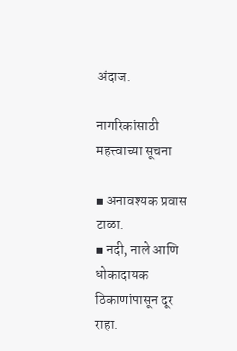अंदाज.

नागरिकांसाठी महत्त्वाच्या सूचना

▪ अनावश्यक प्रवास टाळा.
▪ नदी, नाले आणि धोकादायक ठिकाणांपासून दूर राहा.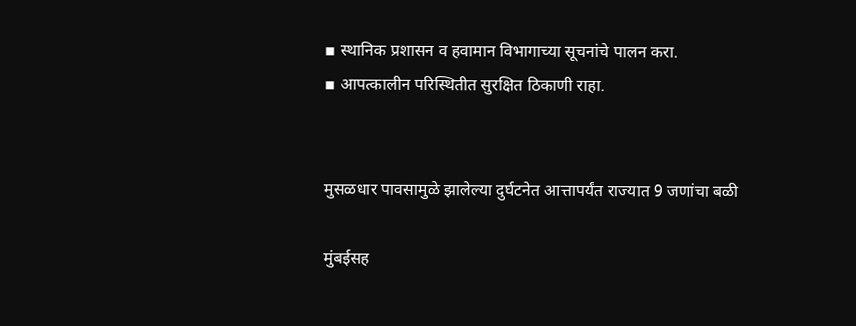▪ स्थानिक प्रशासन व हवामान विभागाच्या सूचनांचे पालन करा.
▪ आपत्कालीन परिस्थितीत सुरक्षित ठिकाणी राहा.


मुसळधार पावसामुळे झालेल्या दुर्घटनेत आत्तापर्यंत राज्यात 9 जणांचा बळी

मुंबईसह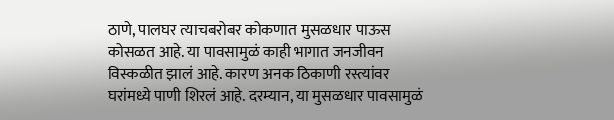ठाणे, पालघर त्याचबरोबर कोकणात मुसळधार पाऊस कोसळत आहे. या पावसामुळं काही भागात जनजीवन विस्कळीत झालं आहे. कारण अनक ठिकाणी रस्त्यांवर घरांमध्ये पाणी शिरलं आहे. दरम्यान, या मुसळधार पावसामुळं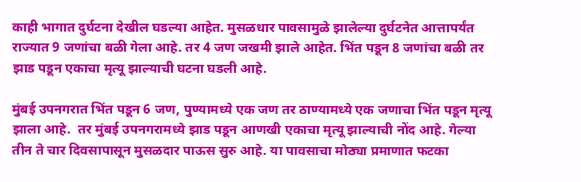काही भागात दुर्घटना देखील घडल्या आहेत. मुसळधार पावसामुळे झालेल्या दुर्घटनेत आत्तापर्यंत राज्यात 9 जणांचा बळी गेला आहे. तर 4 जण जखमी झाले आहेत. भिंत पडून 8 जणांचा बळी तर झाड पडून एकाचा मृत्यू झाल्याची घटना घडली आहे.

मुंबई उपनगरात भिंत पडून 6 जण, पुण्यामध्ये एक जण तर ठाण्यामध्ये एक जणाचा भिंत पडून मृत्यू झाला आहे.  तर मुंबई उपनगरामध्ये झाड पडून आणखी एकाचा मृत्यू झाल्याची नोंद आहे. गेल्या तीन ते चार दिवसापासून मुसळदार पाऊस सुरु आहे. या पावसाचा मोठ्या प्रमाणात फटका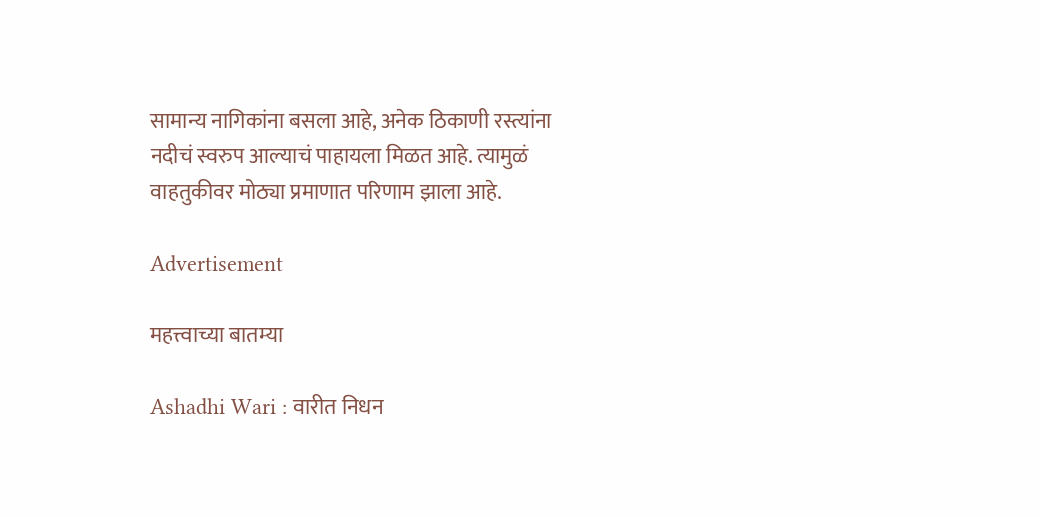सामान्य नागिकांना बसला आहे, अनेक ठिकाणी रस्त्यांना नदीचं स्वरुप आल्याचं पाहायला मिळत आहे. त्यामुळं वाहतुकीवर मोठ्या प्रमाणात परिणाम झाला आहे.

Advertisement

महत्त्वाच्या बातम्या

Ashadhi Wari : वारीत निधन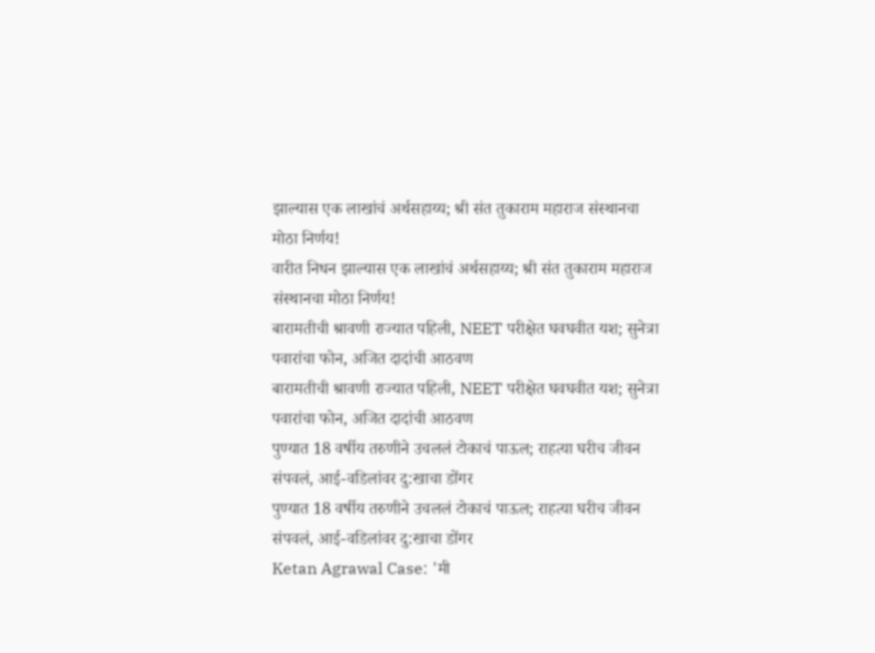झाल्यास एक लाखांचं अर्थसहाय्य; श्री संत तुकाराम महाराज संस्थानचा मोठा निर्णय!
वारीत निधन झाल्यास एक लाखांचं अर्थसहाय्य; श्री संत तुकाराम महाराज संस्थानचा मोठा निर्णय!
बारामतीची श्रावणी राज्यात पहिली, NEET परीक्षेत घवघवीत यश; सुनेत्रा पवारांचा फोन, अजित दादांची आठवण
बारामतीची श्रावणी राज्यात पहिली, NEET परीक्षेत घवघवीत यश; सुनेत्रा पवारांचा फोन, अजित दादांची आठवण
पुण्यात 18 वर्षीय तरुणीने उचललं टोकाचं पाऊल; राहत्या घरीच जीवन संपवलं, आई-वडिलांवर दु:खाचा डोंगर
पुण्यात 18 वर्षीय तरुणीने उचललं टोकाचं पाऊल; राहत्या घरीच जीवन संपवलं, आई-वडिलांवर दु:खाचा डोंगर
Ketan Agrawal Case: 'मी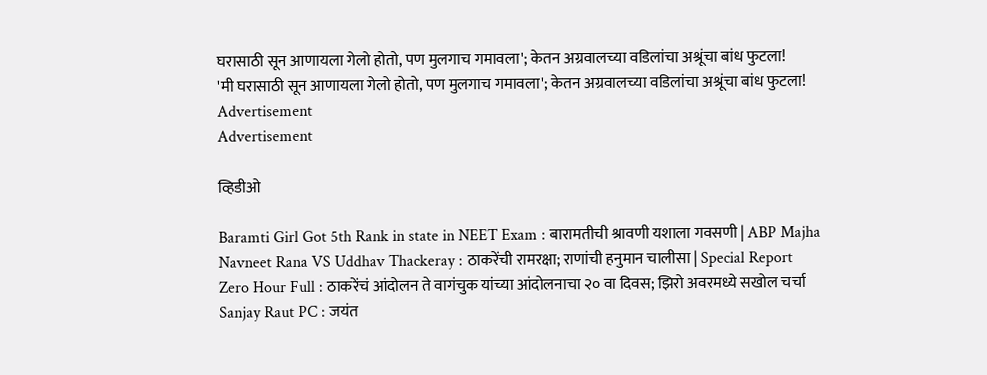घरासाठी सून आणायला गेलो होतो, पण मुलगाच गमावला'; केतन अग्रवालच्या वडिलांचा अश्रूंचा बांध फुटला!
'मी घरासाठी सून आणायला गेलो होतो, पण मुलगाच गमावला'; केतन अग्रवालच्या वडिलांचा अश्रूंचा बांध फुटला!
Advertisement
Advertisement

व्हिडीओ

Baramti Girl Got 5th Rank in state in NEET Exam : बारामतीची श्रावणी यशाला गवसणी | ABP Majha
Navneet Rana VS Uddhav Thackeray : ठाकरेंची रामरक्षा; राणांची हनुमान चालीसा | Special Report
Zero Hour Full : ठाकरेंचं आंदोलन ते वागंचुक यांच्या आंदोलनाचा २० वा दिवस; झिरो अवरमध्ये सखोल चर्चा
Sanjay Raut PC : जयंत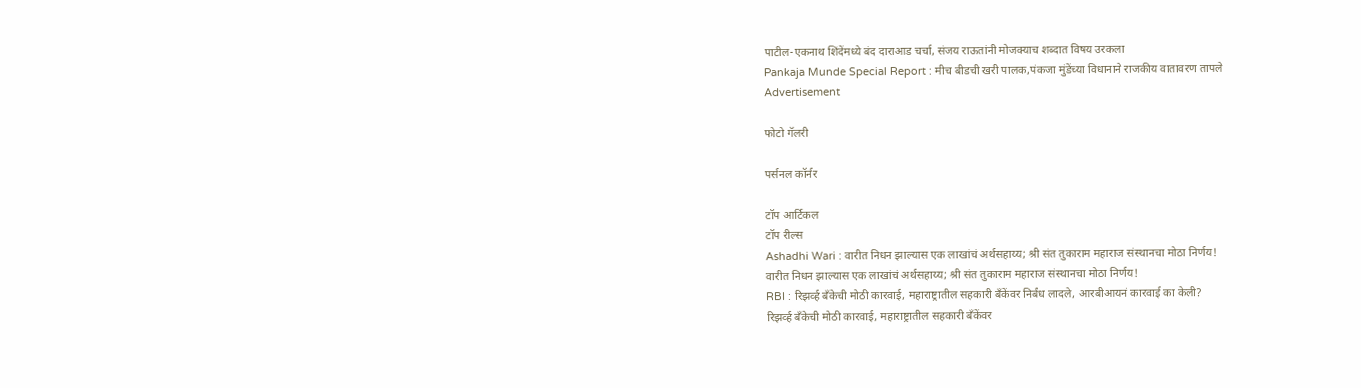पाटील-एकनाथ शिंदेंमध्ये बंद दाराआड चर्चा, संजय राऊतांनी मोजक्याच शब्दात विषय उरकला
Pankaja Munde Special Report : मीच बीडची खरी पालक,पंकजा मुंडेंच्या विधानाने राजकीय वातावरण तापले
Advertisement

फोटो गॅलरी

पर्सनल कॉर्नर

टॉप आर्टिकल
टॉप रील्स
Ashadhi Wari : वारीत निधन झाल्यास एक लाखांचं अर्थसहाय्य; श्री संत तुकाराम महाराज संस्थानचा मोठा निर्णय!
वारीत निधन झाल्यास एक लाखांचं अर्थसहाय्य; श्री संत तुकाराम महाराज संस्थानचा मोठा निर्णय!
RBI : रिझर्व्ह बँकेची मोठी कारवाई, महाराष्ट्रातील सहकारी बँकेंवर निर्बंध लादले, आरबीआयनं कारवाई का केली?
रिझर्व्ह बँकेची मोठी कारवाई, महाराष्ट्रातील सहकारी बँकेंवर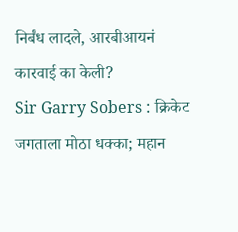निर्बंध लादले, आरबीआयनं कारवाई का केली?
Sir Garry Sobers : क्रिकेट जगताला मोठा धक्का; महान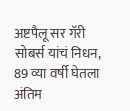अष्टपैलू सर गॅरी सोबर्स यांचं निधन, 89 व्या वर्षी घेतला अंतिम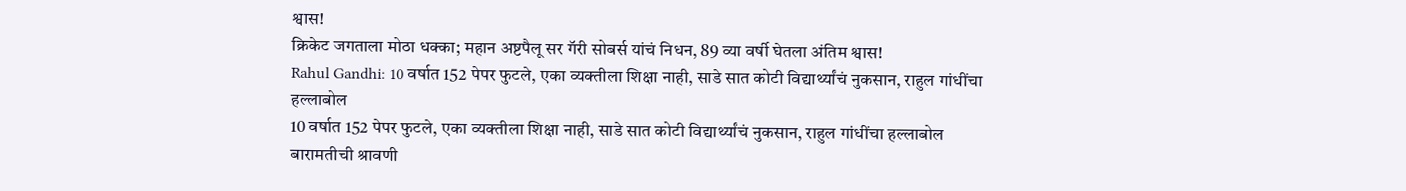श्वास!
क्रिकेट जगताला मोठा धक्का; महान अष्टपैलू सर गॅरी सोबर्स यांचं निधन, 89 व्या वर्षी घेतला अंतिम श्वास!
Rahul Gandhi: 10 वर्षात 152 पेपर फुटले, एका व्यक्तीला शिक्षा नाही, साडे सात कोटी विद्यार्थ्यांचं नुकसान, राहुल गांधींचा हल्लाबोल
10 वर्षात 152 पेपर फुटले, एका व्यक्तीला शिक्षा नाही, साडे सात कोटी विद्यार्थ्यांचं नुकसान, राहुल गांधींचा हल्लाबोल
बारामतीची श्रावणी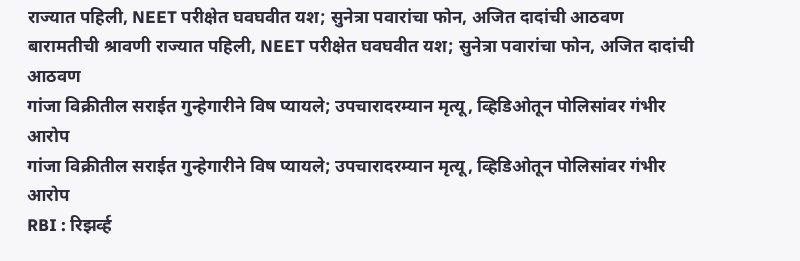राज्यात पहिली, NEET परीक्षेत घवघवीत यश; सुनेत्रा पवारांचा फोन, अजित दादांची आठवण
बारामतीची श्रावणी राज्यात पहिली, NEET परीक्षेत घवघवीत यश; सुनेत्रा पवारांचा फोन, अजित दादांची आठवण
गांजा विक्रीतील सराईत गुन्हेगारीने विष प्यायले; उपचारादरम्यान मृत्यू, व्हिडिओतून पोलिसांवर गंभीर आरोप
गांजा विक्रीतील सराईत गुन्हेगारीने विष प्यायले; उपचारादरम्यान मृत्यू, व्हिडिओतून पोलिसांवर गंभीर आरोप
RBI : रिझर्व्ह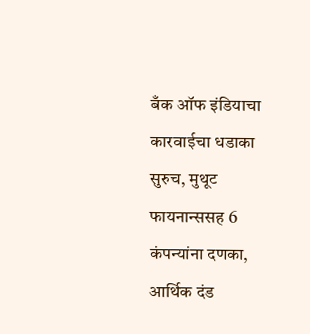बँक ऑफ इंडियाचा कारवाईचा धडाका सुरुच, मुथूट फायनान्ससह 6 कंपन्यांना दणका, आर्थिक दंड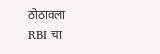ठोठावला
RBI चा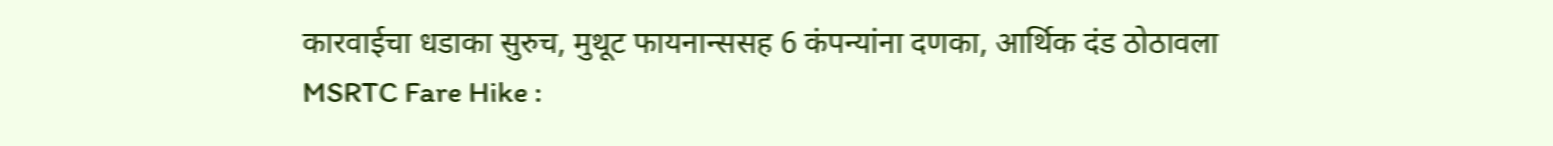कारवाईचा धडाका सुरुच, मुथूट फायनान्ससह 6 कंपन्यांना दणका, आर्थिक दंड ठोठावला
MSRTC Fare Hike :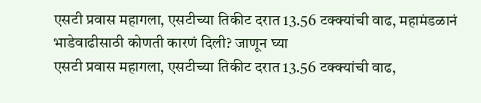एसटी प्रवास महागला, एसटीच्या तिकीट दरात 13.56 टक्क्यांची वाढ, महामंडळानं भाडेवाढीसाठी कोणती कारणं दिली? जाणून घ्या
एसटी प्रवास महागला, एसटीच्या तिकीट दरात 13.56 टक्क्यांची वाढ,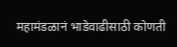महामंडळानं भाडेवाढीसाठी कोणती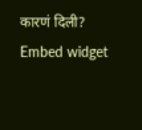कारणं दिली?
Embed widget